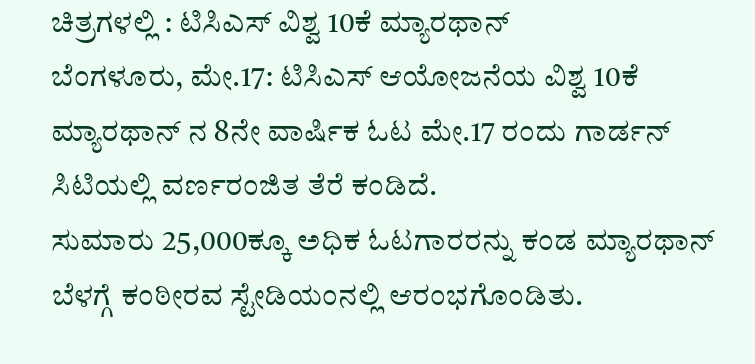ಚಿತ್ರಗಳಲ್ಲಿ : ಟಿಸಿಎಸ್ ವಿಶ್ವ 10ಕೆ ಮ್ಯಾರಥಾನ್
ಬೆಂಗಳೂರು, ಮೇ.17: ಟಿಸಿಎಸ್ ಆಯೋಜನೆಯ ವಿಶ್ವ 10ಕೆ ಮ್ಯಾರಥಾನ್ ನ 8ನೇ ವಾರ್ಷಿಕ ಓಟ ಮೇ.17 ರಂದು ಗಾರ್ಡನ್ ಸಿಟಿಯಲ್ಲಿ ವರ್ಣರಂಜಿತ ತೆರೆ ಕಂಡಿದೆ.
ಸುಮಾರು 25,000ಕ್ಕೂ ಅಧಿಕ ಓಟಗಾರರನ್ನು ಕಂಡ ಮ್ಯಾರಥಾನ್ ಬೆಳಗ್ಗೆ ಕಂಠೀರವ ಸ್ಟೇಡಿಯಂನಲ್ಲಿ ಆರಂಭಗೊಂಡಿತು.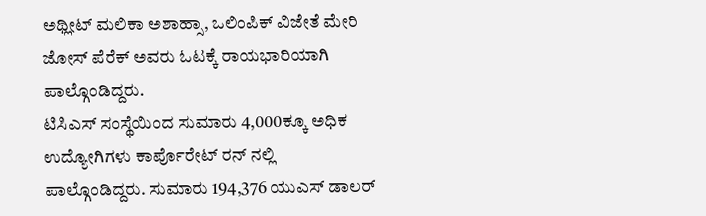ಅಥ್ಲೀಟ್ ಮಲಿಕಾ ಅಶಾಹ್ಸಾ, ಒಲಿಂಪಿಕ್ ವಿಜೇತೆ ಮೇರಿ ಜೋಸ್ ಪೆರೆಕ್ ಅವರು ಓಟಕ್ಕೆ ರಾಯಭಾರಿಯಾಗಿ ಪಾಲ್ಗೊಂಡಿದ್ದರು.
ಟಿಸಿಎಸ್ ಸಂಸ್ಥೆಯಿಂದ ಸುಮಾರು 4,000ಕ್ಕೂ ಅಧಿಕ ಉದ್ಯೋಗಿಗಳು ಕಾರ್ಪೊರೇಟ್ ರನ್ ನಲ್ಲಿ ಪಾಲ್ಗೊಂಡಿದ್ದರು. ಸುಮಾರು 194,376 ಯುಎಸ್ ಡಾಲರ್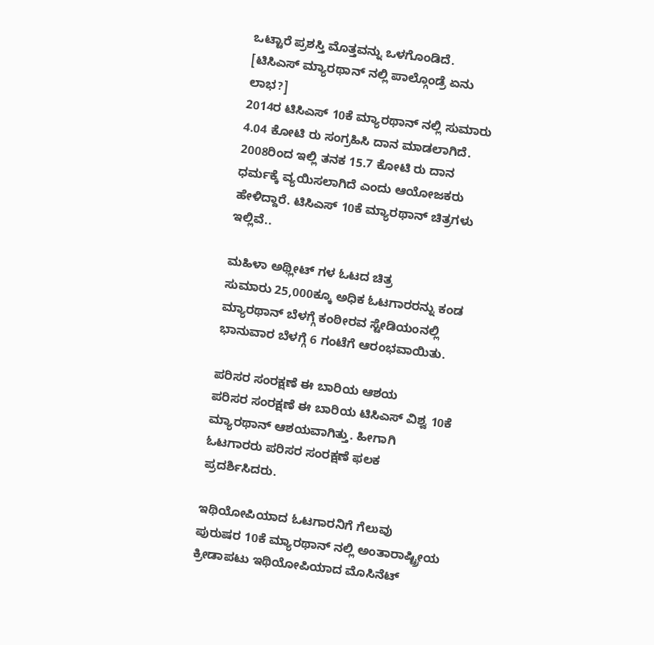ಒಟ್ಟಾರೆ ಪ್ರಶಸ್ತಿ ಮೊತ್ತವನ್ನು ಒಳಗೊಂಡಿದೆ. [ಟಿಸಿಎಸ್ ಮ್ಯಾರಥಾನ್ ನಲ್ಲಿ ಪಾಲ್ಗೊಂಡ್ರೆ ಏನು ಲಾಭ?]
2014ರ ಟಿಸಿಎಸ್ 10ಕೆ ಮ್ಯಾರಥಾನ್ ನಲ್ಲಿ ಸುಮಾರು 4.04 ಕೋಟಿ ರು ಸಂಗ್ರಹಿಸಿ ದಾನ ಮಾಡಲಾಗಿದೆ. 2008ರಿಂದ ಇಲ್ಲಿ ತನಕ 15.7 ಕೋಟಿ ರು ದಾನ ಧರ್ಮಕ್ಕೆ ವ್ಯಯಿಸಲಾಗಿದೆ ಎಂದು ಆಯೋಜಕರು ಹೇಳಿದ್ದಾರೆ. ಟಿಸಿಎಸ್ 10ಕೆ ಮ್ಯಾರಥಾನ್ ಚಿತ್ರಗಳು ಇಲ್ಲಿವೆ..

ಮಹಿಳಾ ಅಥ್ಲೀಟ್ ಗಳ ಓಟದ ಚಿತ್ರ
ಸುಮಾರು 25,000ಕ್ಕೂ ಅಧಿಕ ಓಟಗಾರರನ್ನು ಕಂಡ ಮ್ಯಾರಥಾನ್ ಬೆಳಗ್ಗೆ ಕಂಠೀರವ ಸ್ಟೇಡಿಯಂನಲ್ಲಿ ಭಾನುವಾರ ಬೆಳಗ್ಗೆ 6 ಗಂಟೆಗೆ ಆರಂಭವಾಯಿತು.

ಪರಿಸರ ಸಂರಕ್ಷಣೆ ಈ ಬಾರಿಯ ಆಶಯ
ಪರಿಸರ ಸಂರಕ್ಷಣೆ ಈ ಬಾರಿಯ ಟಿಸಿಎಸ್ ವಿಶ್ವ 10ಕೆ ಮ್ಯಾರಥಾನ್ ಆಶಯವಾಗಿತ್ತು. ಹೀಗಾಗಿ ಓಟಗಾರರು ಪರಿಸರ ಸಂರಕ್ಷಣೆ ಫಲಕ ಪ್ರದರ್ಶಿಸಿದರು.

ಇಥಿಯೋಪಿಯಾದ ಓಟಗಾರನಿಗೆ ಗೆಲುವು
ಪುರುಷರ 10ಕೆ ಮ್ಯಾರಥಾನ್ ನಲ್ಲಿ ಅಂತಾರಾಷ್ಟ್ರೀಯ ಕ್ರೀಡಾಪಟು ಇಥಿಯೋಪಿಯಾದ ಮೊಸಿನೆಟ್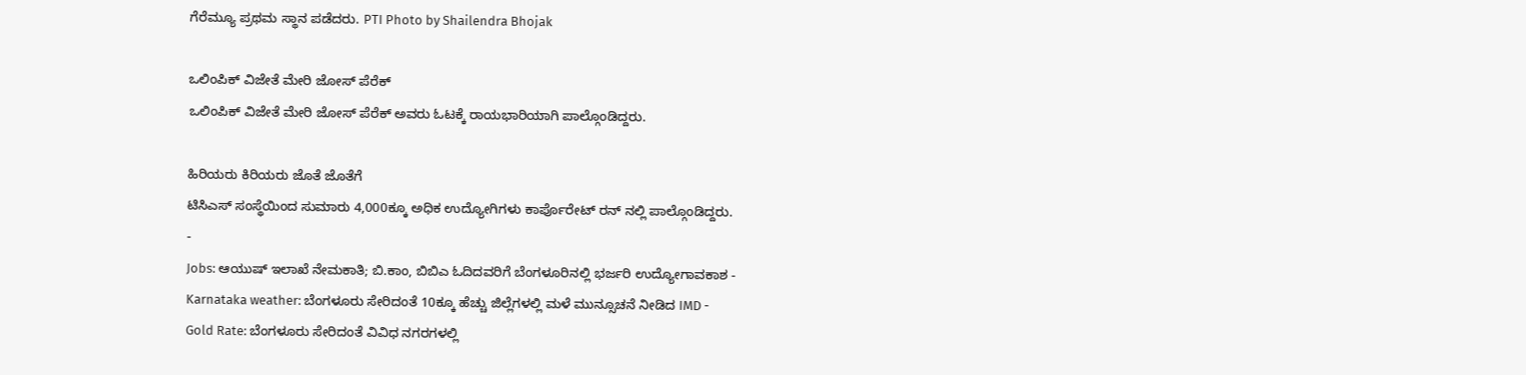ಗೆರೆಮ್ಯೂ ಪ್ರಥಮ ಸ್ಥಾನ ಪಡೆದರು. PTI Photo by Shailendra Bhojak

ಒಲಿಂಪಿಕ್ ವಿಜೇತೆ ಮೇರಿ ಜೋಸ್ ಪೆರೆಕ್
ಒಲಿಂಪಿಕ್ ವಿಜೇತೆ ಮೇರಿ ಜೋಸ್ ಪೆರೆಕ್ ಅವರು ಓಟಕ್ಕೆ ರಾಯಭಾರಿಯಾಗಿ ಪಾಲ್ಗೊಂಡಿದ್ದರು.

ಹಿರಿಯರು ಕಿರಿಯರು ಜೊತೆ ಜೊತೆಗೆ
ಟಿಸಿಎಸ್ ಸಂಸ್ಥೆಯಿಂದ ಸುಮಾರು 4,000ಕ್ಕೂ ಅಧಿಕ ಉದ್ಯೋಗಿಗಳು ಕಾರ್ಪೊರೇಟ್ ರನ್ ನಲ್ಲಿ ಪಾಲ್ಗೊಂಡಿದ್ದರು.
-
Jobs: ಆಯುಷ್ ಇಲಾಖೆ ನೇಮಕಾತಿ; ಬಿ.ಕಾಂ, ಬಿಬಿಎ ಓದಿದವರಿಗೆ ಬೆಂಗಳೂರಿನಲ್ಲಿ ಭರ್ಜರಿ ಉದ್ಯೋಗಾವಕಾಶ -
Karnataka weather: ಬೆಂಗಳೂರು ಸೇರಿದಂತೆ 10ಕ್ಕೂ ಹೆಚ್ಚು ಜಿಲ್ಲೆಗಳಲ್ಲಿ ಮಳೆ ಮುನ್ಸೂಚನೆ ನೀಡಿದ IMD -
Gold Rate: ಬೆಂಗಳೂರು ಸೇರಿದಂತೆ ವಿವಿಧ ನಗರಗಳಲ್ಲಿ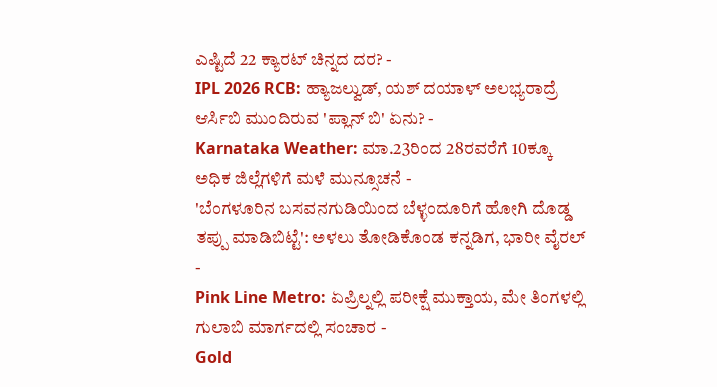ಎಷ್ಟಿದೆ 22 ಕ್ಯಾರಟ್ ಚಿನ್ನದ ದರ? -
IPL 2026 RCB: ಹ್ಯಾಜಲ್ವುಡ್, ಯಶ್ ದಯಾಳ್ ಅಲಭ್ಯರಾದ್ರೆ ಆರ್ಸಿಬಿ ಮುಂದಿರುವ 'ಪ್ಲಾನ್ ಬಿ' ಏನು? -
Karnataka Weather: ಮಾ.23ರಿಂದ 28ರವರೆಗೆ 10ಕ್ಕೂ ಅಧಿಕ ಜಿಲ್ಲೆಗಳಿಗೆ ಮಳೆ ಮುನ್ಸೂಚನೆ -
'ಬೆಂಗಳೂರಿನ ಬಸವನಗುಡಿಯಿಂದ ಬೆಳ್ಳಂದೂರಿಗೆ ಹೋಗಿ ದೊಡ್ಡ ತಪ್ಪು ಮಾಡಿಬಿಟ್ಟೆ': ಅಳಲು ತೋಡಿಕೊಂಡ ಕನ್ನಡಿಗ, ಭಾರೀ ವೈರಲ್ -
Pink Line Metro: ಏಪ್ರಿಲ್ನಲ್ಲಿ ಪರೀಕ್ಷೆ ಮುಕ್ತಾಯ, ಮೇ ತಿಂಗಳಲ್ಲಿ ಗುಲಾಬಿ ಮಾರ್ಗದಲ್ಲಿ ಸಂಚಾರ -
Gold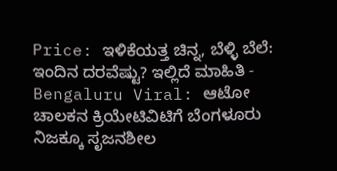Price: ಇಳಿಕೆಯತ್ತ ಚಿನ್ನ, ಬೆಳ್ಳಿ ಬೆಲೆ: ಇಂದಿನ ದರವೆಷ್ಟು? ಇಲ್ಲಿದೆ ಮಾಹಿತಿ -
Bengaluru Viral: ಆಟೋ ಚಾಲಕನ ಕ್ರಿಯೇಟಿವಿಟಿಗೆ ಬೆಂಗಳೂರು ನಿಜಕ್ಕೂ ಸೃಜನಶೀಲ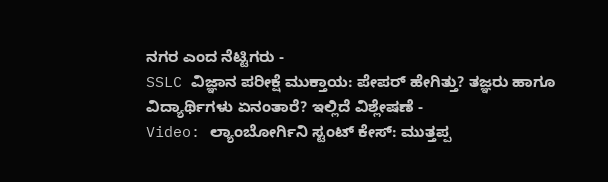ನಗರ ಎಂದ ನೆಟ್ಟಿಗರು -
SSLC ವಿಜ್ಞಾನ ಪರೀಕ್ಷೆ ಮುಕ್ತಾಯ: ಪೇಪರ್ ಹೇಗಿತ್ತು? ತಜ್ಞರು ಹಾಗೂ ವಿದ್ಯಾರ್ಥಿಗಳು ಏನಂತಾರೆ? ಇಲ್ಲಿದೆ ವಿಶ್ಲೇಷಣೆ -
Video: ಲ್ಯಾಂಬೋರ್ಗಿನಿ ಸ್ಟಂಟ್ ಕೇಸ್: ಮುತ್ತಪ್ಪ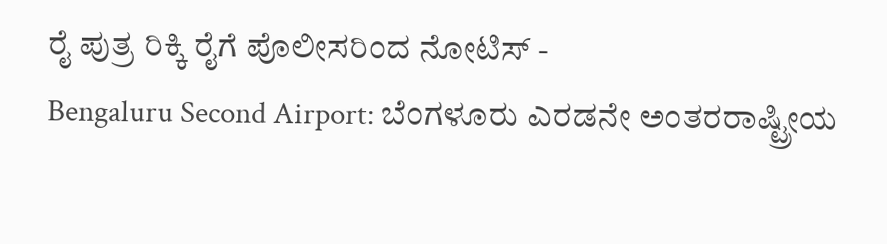ರೈ ಪುತ್ರ ರಿಕ್ಕಿ ರೈಗೆ ಪೊಲೀಸರಿಂದ ನೋಟಿಸ್ -
Bengaluru Second Airport: ಬೆಂಗಳೂರು ಎರಡನೇ ಅಂತರರಾಷ್ಟ್ರೀಯ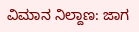ವಿಮಾನ ನಿಲ್ದಾಣ: ಜಾಗ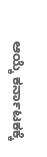ಆಯ್ಕೆ ಕರ್ನಾಟಕಕ್ಕೆ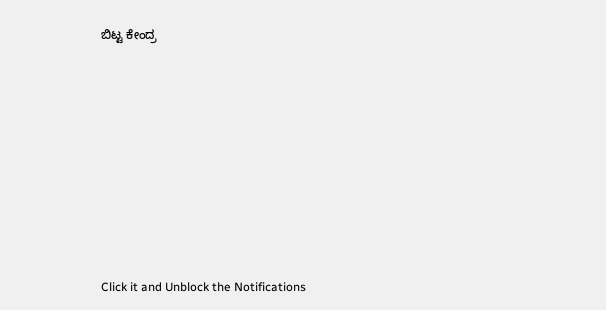ಬಿಟ್ಟ ಕೇಂದ್ರ












Click it and Unblock the Notifications